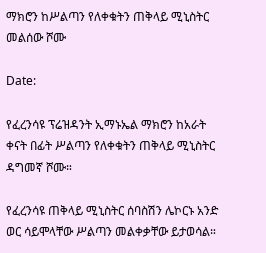ማክሮን ከሥልጣን የለቀቁትን ጠቅላይ ሚኒስትር መልሰው ሾሙ

Date:

የፈረንሳዩ ፕሬዝዳንት ኢማኑኤል ማክሮን ከአራት ቀናት በፊት ሥልጣን የለቀቁትን ጠቅላይ ሚኒስትር ዳግመኛ ሾሙ።

የፈረንሳዩ ጠቅላይ ሚኒስትር ሰባስሽን ሌኮርኑ አንድ ወር ሳይሞላቸው ሥልጣን መልቀቃቸው ይታወሳል።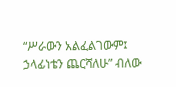“ሥራውን አልፈልገውም፤ ኃላፊነቴን ጨርሻለሁ” ብለው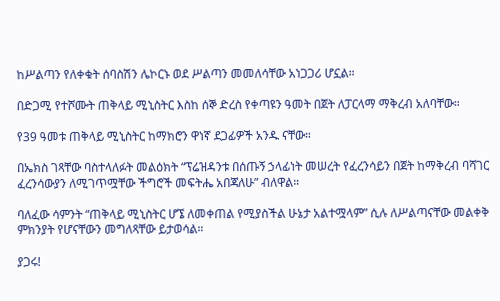ከሥልጣን የለቀቁት ሰባስሽን ሌኮርኑ ወደ ሥልጣን መመለሳቸው አነጋጋሪ ሆኗል።

በድጋሚ የተሾሙት ጠቅላይ ሚኒስትር እስከ ሰኞ ድረስ የቀጣዩን ዓመት በጀት ለፓርላማ ማቅረብ አለባቸው።

የ39 ዓመቱ ጠቅላይ ሚኒስትር ከማክሮን ዋነኛ ደጋፊዎች አንዱ ናቸው።

በኤክስ ገጻቸው ባስተላለፉት መልዕክት “ፕሬዝዳንቱ በሰጡኝ ኃላፊነት መሠረት የፈረንሳይን በጀት ከማቅረብ ባሻገር ፈረንሳውያን ለሚገጥሟቸው ችግሮች መፍትሔ አበጃለሁ” ብለዋል።

ባለፈው ሳምንት “ጠቅላይ ሚኒስትር ሆኜ ለመቀጠል የሚያስችል ሁኔታ አልተሟላም” ሲሉ ለሥልጣናቸው መልቀቅ ምክንያት የሆናቸውን መግለጻቸው ይታወሳል።

ያጋሩ!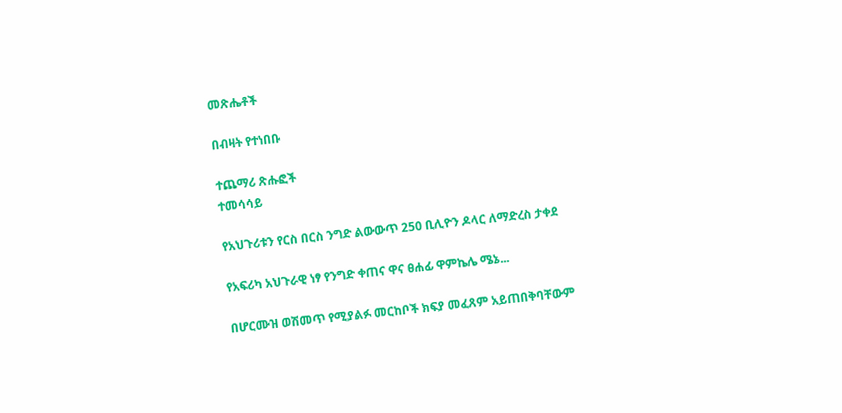መጽሔቶች

በብዛት የተነበቡ

ተጨማሪ ጽሑፎች
ተመሳሳይ

የአህጉሪቱን የርስ በርስ ንግድ ልውውጥ 250 ቢሊዮን ዶላር ለማድረስ ታቀደ

የአፍሪካ አህጉራዊ ነፃ የንግድ ቀጠና ዋና ፀሐፊ ዋምኬሌ ሜኔ...

በሆርሙዝ ወሽመጥ የሚያልፉ መርከቦች ክፍያ መፈጸም አይጠበቅባቸውም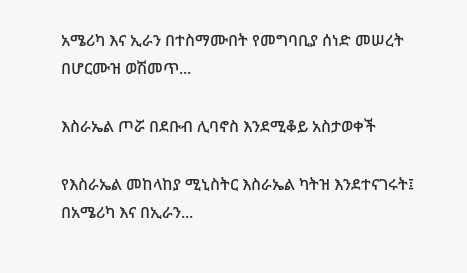አሜሪካ እና ኢራን በተስማሙበት የመግባቢያ ሰነድ መሠረት በሆርሙዝ ወሽመጥ...

እስራኤል ጦሯ በደቡብ ሊባኖስ እንደሚቆይ አስታወቀች

የእስራኤል መከላከያ ሚኒስትር እስራኤል ካትዝ እንደተናገሩት፤ በአሜሪካ እና በኢራን...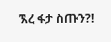ኧረ ፋታ ስጡን?!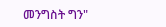መንግስት ግን"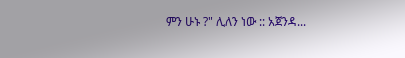ምን ሁኑ ?" ሊለን ነው :: አጀንዳ...